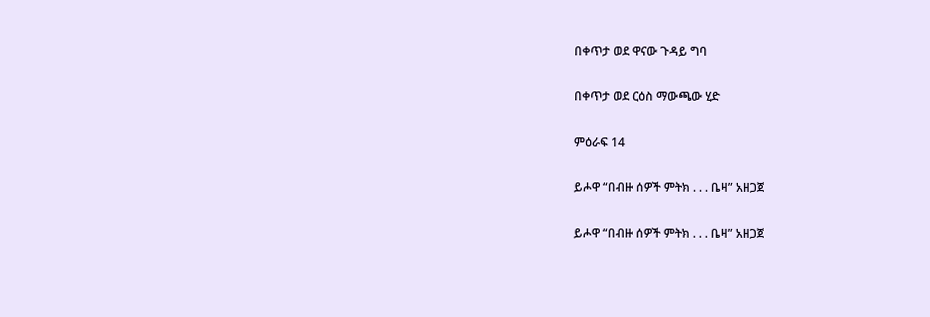በቀጥታ ወደ ዋናው ጉዳይ ግባ

በቀጥታ ወደ ርዕስ ማውጫው ሂድ

ምዕራፍ 14

ይሖዋ “በብዙ ሰዎች ምትክ . . . ቤዛ” አዘጋጀ

ይሖዋ “በብዙ ሰዎች ምትክ . . . ቤዛ” አዘጋጀ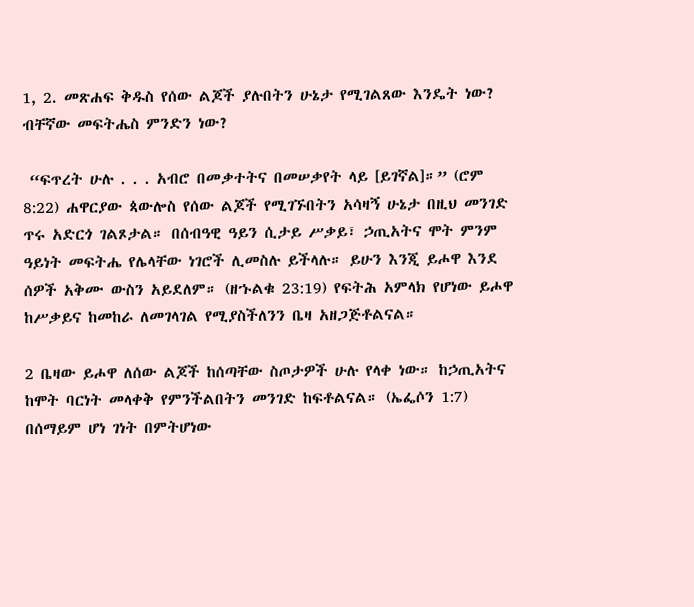1, 2. መጽሐፍ ቅዱስ የሰው ልጆች ያሉበትን ሁኔታ የሚገልጸው እንዴት ነው? ብቸኛው መፍትሔስ ምንድን ነው?

 “ፍጥረት ሁሉ . . . አብሮ በመቃተትና በመሠቃየት ላይ [ይገኛል]።” (ሮም 8:22) ሐዋርያው ጳውሎስ የሰው ልጆች የሚገኙበትን አሳዛኝ ሁኔታ በዚህ መንገድ ጥሩ አድርጎ ገልጾታል። በሰብዓዊ ዓይን ሲታይ ሥቃይ፣ ኃጢአትና ሞት ምንም ዓይነት መፍትሔ የሌላቸው ነገሮች ሊመስሉ ይችላሉ። ይሁን እንጂ ይሖዋ እንደ ሰዎች አቅሙ ውስን አይደለም። (ዘኁልቁ 23:19) የፍትሕ አምላክ የሆነው ይሖዋ ከሥቃይና ከመከራ ለመገላገል የሚያስችለንን ቤዛ አዘጋጅቶልናል።

2 ቤዛው ይሖዋ ለሰው ልጆች ከሰጣቸው ስጦታዎች ሁሉ የላቀ ነው። ከኃጢአትና ከሞት ባርነት መላቀቅ የምንችልበትን መንገድ ከፍቶልናል። (ኤፌሶን 1:7) በሰማይም ሆነ ገነት በምትሆነው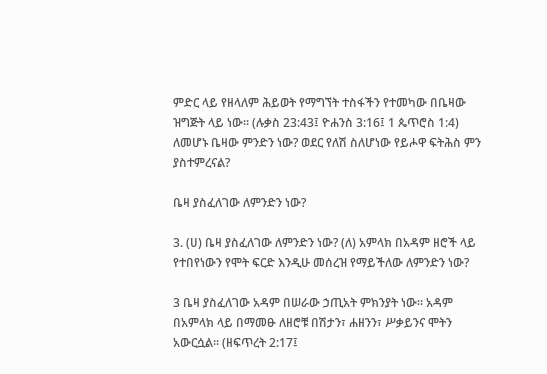ምድር ላይ የዘላለም ሕይወት የማግኘት ተስፋችን የተመካው በቤዛው ዝግጅት ላይ ነው። (ሉቃስ 23:43፤ ዮሐንስ 3:16፤ 1 ጴጥሮስ 1:4) ለመሆኑ ቤዛው ምንድን ነው? ወደር የለሽ ስለሆነው የይሖዋ ፍትሕስ ምን ያስተምረናል?

ቤዛ ያስፈለገው ለምንድን ነው?

3. (ሀ) ቤዛ ያስፈለገው ለምንድን ነው? (ለ) አምላክ በአዳም ዘሮች ላይ የተበየነውን የሞት ፍርድ እንዲሁ መሰረዝ የማይችለው ለምንድን ነው?

3 ቤዛ ያስፈለገው አዳም በሠራው ኃጢአት ምክንያት ነው። አዳም በአምላክ ላይ በማመፁ ለዘሮቹ በሽታን፣ ሐዘንን፣ ሥቃይንና ሞትን አውርሷል። (ዘፍጥረት 2:17፤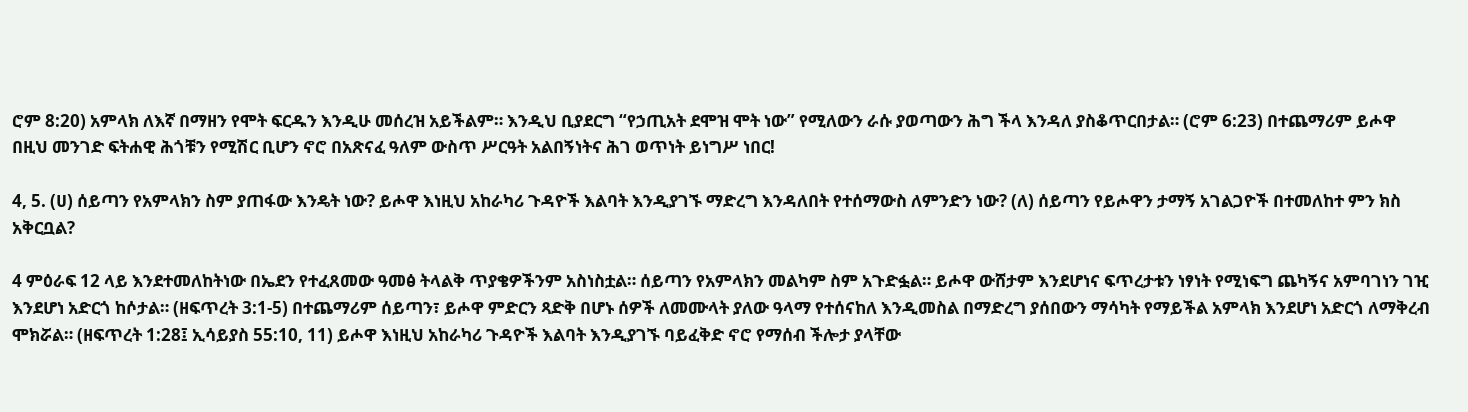ሮም 8:20) አምላክ ለእኛ በማዘን የሞት ፍርዱን እንዲሁ መሰረዝ አይችልም። እንዲህ ቢያደርግ “የኃጢአት ደሞዝ ሞት ነው” የሚለውን ራሱ ያወጣውን ሕግ ችላ እንዳለ ያስቆጥርበታል። (ሮም 6:23) በተጨማሪም ይሖዋ በዚህ መንገድ ፍትሐዊ ሕጎቹን የሚሽር ቢሆን ኖሮ በአጽናፈ ዓለም ውስጥ ሥርዓት አልበኝነትና ሕገ ወጥነት ይነግሥ ነበር!

4, 5. (ሀ) ሰይጣን የአምላክን ስም ያጠፋው እንዴት ነው? ይሖዋ እነዚህ አከራካሪ ጉዳዮች እልባት እንዲያገኙ ማድረግ እንዳለበት የተሰማውስ ለምንድን ነው? (ለ) ሰይጣን የይሖዋን ታማኝ አገልጋዮች በተመለከተ ምን ክስ አቅርቧል?

4 ምዕራፍ 12 ላይ እንደተመለከትነው በኤደን የተፈጸመው ዓመፅ ትላልቅ ጥያቄዎችንም አስነስቷል። ሰይጣን የአምላክን መልካም ስም አጉድፏል። ይሖዋ ውሸታም እንደሆነና ፍጥረታቱን ነፃነት የሚነፍግ ጨካኝና አምባገነን ገዢ እንደሆነ አድርጎ ከሶታል። (ዘፍጥረት 3:1-5) በተጨማሪም ሰይጣን፣ ይሖዋ ምድርን ጻድቅ በሆኑ ሰዎች ለመሙላት ያለው ዓላማ የተሰናከለ እንዲመስል በማድረግ ያሰበውን ማሳካት የማይችል አምላክ እንደሆነ አድርጎ ለማቅረብ ሞክሯል። (ዘፍጥረት 1:28፤ ኢሳይያስ 55:10, 11) ይሖዋ እነዚህ አከራካሪ ጉዳዮች እልባት እንዲያገኙ ባይፈቅድ ኖሮ የማሰብ ችሎታ ያላቸው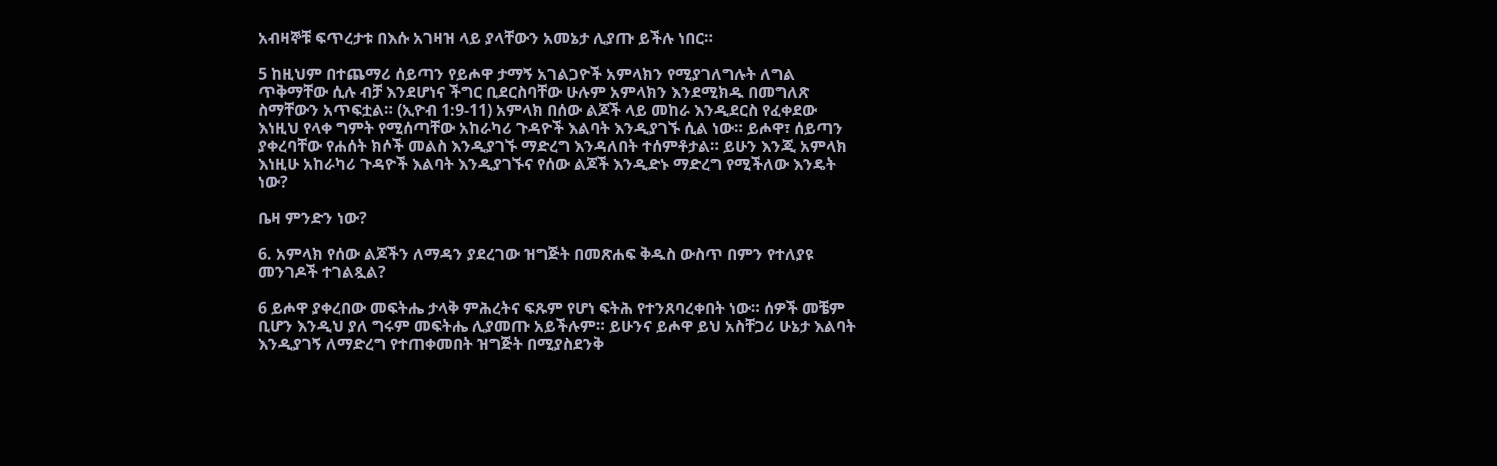አብዛኞቹ ፍጥረታቱ በእሱ አገዛዝ ላይ ያላቸውን አመኔታ ሊያጡ ይችሉ ነበር።

5 ከዚህም በተጨማሪ ሰይጣን የይሖዋ ታማኝ አገልጋዮች አምላክን የሚያገለግሉት ለግል ጥቅማቸው ሲሉ ብቻ እንደሆነና ችግር ቢደርስባቸው ሁሉም አምላክን እንደሚክዱ በመግለጽ ስማቸውን አጥፍቷል። (ኢዮብ 1:9-11) አምላክ በሰው ልጆች ላይ መከራ እንዲደርስ የፈቀደው እነዚህ የላቀ ግምት የሚሰጣቸው አከራካሪ ጉዳዮች እልባት እንዲያገኙ ሲል ነው። ይሖዋ፣ ሰይጣን ያቀረባቸው የሐሰት ክሶች መልስ እንዲያገኙ ማድረግ እንዳለበት ተሰምቶታል። ይሁን እንጂ አምላክ እነዚሁ አከራካሪ ጉዳዮች እልባት እንዲያገኙና የሰው ልጆች እንዲድኑ ማድረግ የሚችለው እንዴት ነው?

ቤዛ ምንድን ነው?

6. አምላክ የሰው ልጆችን ለማዳን ያደረገው ዝግጅት በመጽሐፍ ቅዱስ ውስጥ በምን የተለያዩ መንገዶች ተገልጿል?

6 ይሖዋ ያቀረበው መፍትሔ ታላቅ ምሕረትና ፍጹም የሆነ ፍትሕ የተንጸባረቀበት ነው። ሰዎች መቼም ቢሆን እንዲህ ያለ ግሩም መፍትሔ ሊያመጡ አይችሉም። ይሁንና ይሖዋ ይህ አስቸጋሪ ሁኔታ እልባት እንዲያገኝ ለማድረግ የተጠቀመበት ዝግጅት በሚያስደንቅ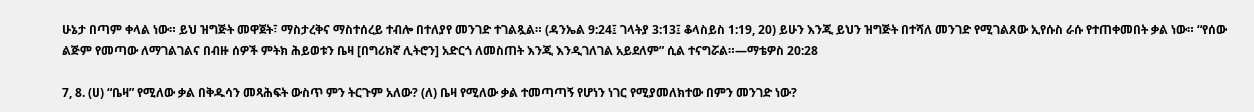ሁኔታ በጣም ቀላል ነው። ይህ ዝግጅት መዋጀት፣ ማስታረቅና ማስተሰረይ ተብሎ በተለያየ መንገድ ተገልጿል። (ዳንኤል 9:24፤ ገላትያ 3:13፤ ቆላስይስ 1:19, 20) ይሁን እንጂ ይህን ዝግጅት በተሻለ መንገድ የሚገልጸው ኢየሱስ ራሱ የተጠቀመበት ቃል ነው። “የሰው ልጅም የመጣው ለማገልገልና በብዙ ሰዎች ምትክ ሕይወቱን ቤዛ [በግሪክኛ ሊትሮን] አድርጎ ለመስጠት እንጂ እንዲገለገል አይደለም” ሲል ተናግሯል።—ማቴዎስ 20:28

7, 8. (ሀ) “ቤዛ” የሚለው ቃል በቅዱሳን መጻሕፍት ውስጥ ምን ትርጉም አለው? (ለ) ቤዛ የሚለው ቃል ተመጣጣኝ የሆነን ነገር የሚያመለክተው በምን መንገድ ነው?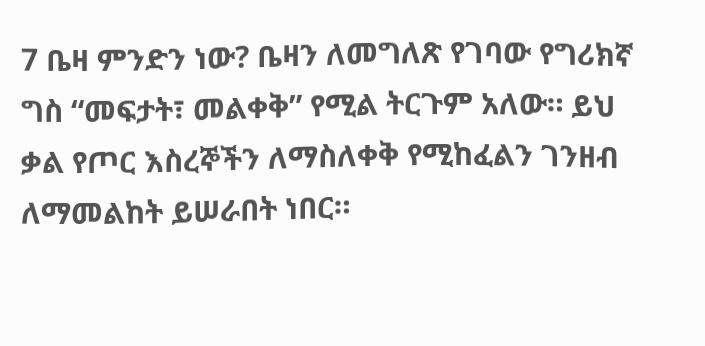7 ቤዛ ምንድን ነው? ቤዛን ለመግለጽ የገባው የግሪክኛ ግስ “መፍታት፣ መልቀቅ” የሚል ትርጉም አለው። ይህ ቃል የጦር እስረኞችን ለማስለቀቅ የሚከፈልን ገንዘብ ለማመልከት ይሠራበት ነበር።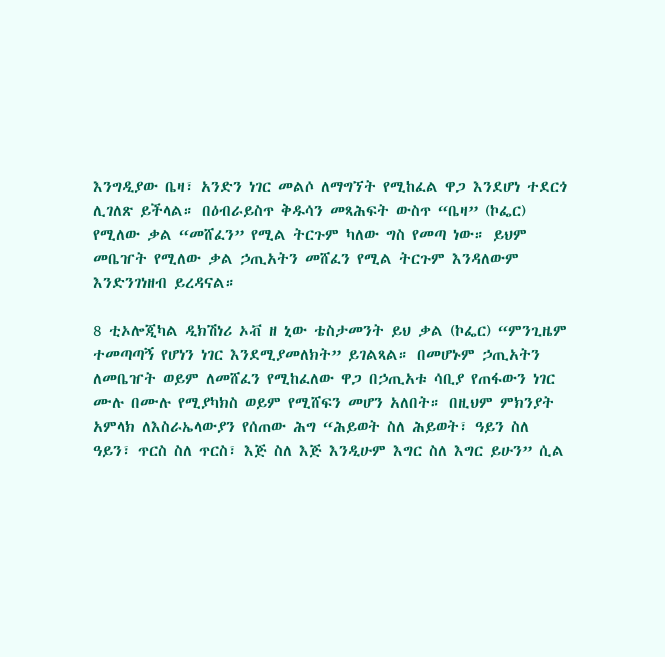እንግዲያው ቤዛ፣ አንድን ነገር መልሶ ለማግኘት የሚከፈል ዋጋ እንደሆነ ተደርጎ ሊገለጽ ይችላል። በዕብራይስጥ ቅዱሳን መጻሕፍት ውስጥ “ቤዛ” (ኮፌር) የሚለው ቃል “መሸፈን” የሚል ትርጉም ካለው ግስ የመጣ ነው። ይህም መቤዠት የሚለው ቃል ኃጢአትን መሸፈን የሚል ትርጉም እንዳለውም እንድንገነዘብ ይረዳናል።

8 ቲኦሎጂካል ዲክሽነሪ ኦቭ ዘ ኒው ቴስታመንት ይህ ቃል (ኮፌር) “ምንጊዜም ተመጣጣኝ የሆነን ነገር እንደሚያመለክት” ይገልጻል። በመሆኑም ኃጢአትን ለመቤዠት ወይም ለመሸፈን የሚከፈለው ዋጋ በኃጢአቱ ሳቢያ የጠፋውን ነገር ሙሉ በሙሉ የሚያካክስ ወይም የሚሸፍን መሆን አለበት። በዚህም ምክንያት አምላክ ለእስራኤላውያን የሰጠው ሕግ “ሕይወት ስለ ሕይወት፣ ዓይን ስለ ዓይን፣ ጥርስ ስለ ጥርስ፣ እጅ ስለ እጅ እንዲሁም እግር ስለ እግር ይሁን” ሲል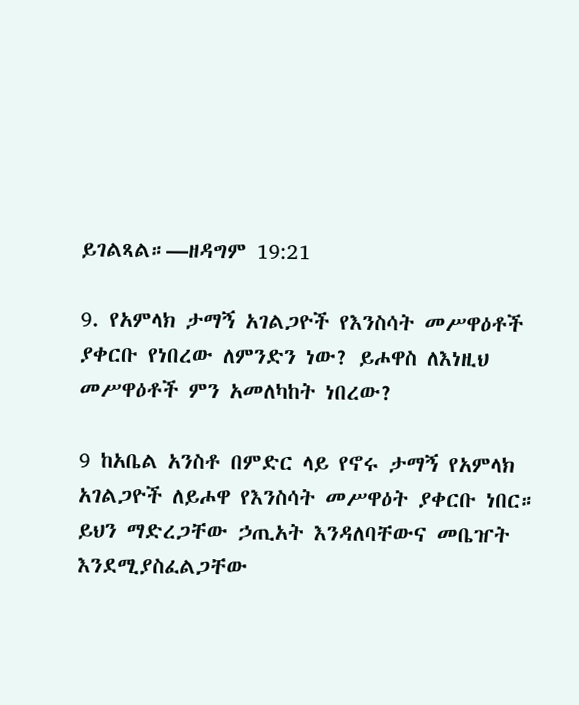ይገልጻል።—ዘዳግም 19:21

9. የአምላክ ታማኝ አገልጋዮች የእንስሳት መሥዋዕቶች ያቀርቡ የነበረው ለምንድን ነው? ይሖዋስ ለእነዚህ መሥዋዕቶች ምን አመለካከት ነበረው?

9 ከአቤል አንስቶ በምድር ላይ የኖሩ ታማኝ የአምላክ አገልጋዮች ለይሖዋ የእንስሳት መሥዋዕት ያቀርቡ ነበር። ይህን ማድረጋቸው ኃጢአት እንዳለባቸውና መቤዠት እንደሚያስፈልጋቸው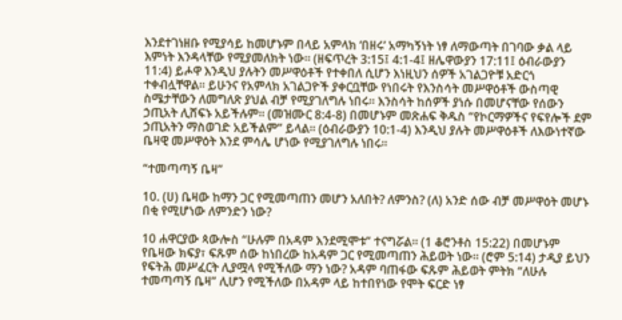እንደተገነዘቡ የሚያሳይ ከመሆኑም በላይ አምላክ ‘በዘሩ’ አማካኝነት ነፃ ለማውጣት በገባው ቃል ላይ እምነት እንዳላቸው የሚያመለክት ነው። (ዘፍጥረት 3:15፤ 4:1-4፤ ዘሌዋውያን 17:11፤ ዕብራውያን 11:4) ይሖዋ እንዲህ ያሉትን መሥዋዕቶች የተቀበለ ሲሆን እነዚህን ሰዎች አገልጋዮቹ አድርጎ ተቀብሏቸዋል። ይሁንና የአምላክ አገልጋዮች ያቀርቧቸው የነበሩት የእንስሳት መሥዋዕቶች ውስጣዊ ስሜታቸውን ለመግለጽ ያህል ብቻ የሚያገለግሉ ነበሩ። እንስሳት ከሰዎች ያነሱ በመሆናቸው የሰውን ኃጢአት ሊሸፍኑ አይችሉም። (መዝሙር 8:4-8) በመሆኑም መጽሐፍ ቅዱስ “የኮርማዎችና የፍየሎች ደም ኃጢአትን ማስወገድ አይችልም” ይላል። (ዕብራውያን 10:1-4) እንዲህ ያሉት መሥዋዕቶች ለእውነተኛው ቤዛዊ መሥዋዕት እንደ ምሳሌ ሆነው የሚያገለግሉ ነበሩ።

“ተመጣጣኝ ቤዛ”

10. (ሀ) ቤዛው ከማን ጋር የሚመጣጠን መሆን አለበት? ለምንስ? (ለ) አንድ ሰው ብቻ መሥዋዕት መሆኑ በቂ የሚሆነው ለምንድን ነው?

10 ሐዋርያው ጳውሎስ “ሁሉም በአዳም እንደሚሞቱ” ተናግሯል። (1 ቆሮንቶስ 15:22) በመሆኑም የቤዛው ክፍያ፣ ፍጹም ሰው ከነበረው ከአዳም ጋር የሚመጣጠን ሕይወት ነው። (ሮም 5:14) ታዲያ ይህን የፍትሕ መሥፈርት ሊያሟላ የሚችለው ማን ነው? አዳም ባጠፋው ፍጹም ሕይወት ምትክ “ለሁሉ ተመጣጣኝ ቤዛ” ሊሆን የሚችለው በአዳም ላይ ከተበየነው የሞት ፍርድ ነፃ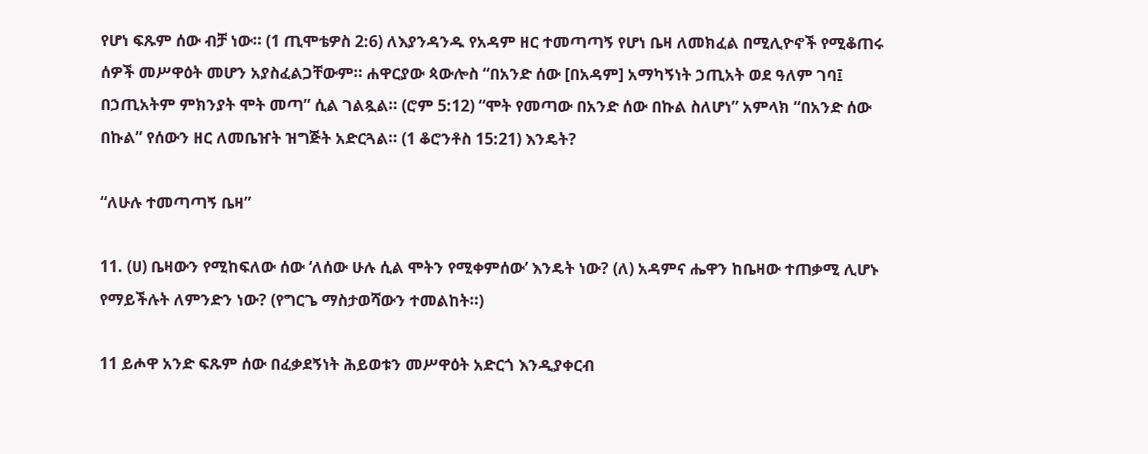የሆነ ፍጹም ሰው ብቻ ነው። (1 ጢሞቴዎስ 2:6) ለእያንዳንዱ የአዳም ዘር ተመጣጣኝ የሆነ ቤዛ ለመክፈል በሚሊዮኖች የሚቆጠሩ ሰዎች መሥዋዕት መሆን አያስፈልጋቸውም። ሐዋርያው ጳውሎስ “በአንድ ሰው [በአዳም] አማካኝነት ኃጢአት ወደ ዓለም ገባ፤ በኃጢአትም ምክንያት ሞት መጣ” ሲል ገልጿል። (ሮም 5:12) “ሞት የመጣው በአንድ ሰው በኩል ስለሆነ” አምላክ “በአንድ ሰው በኩል” የሰውን ዘር ለመቤዠት ዝግጅት አድርጓል። (1 ቆሮንቶስ 15:21) እንዴት?

“ለሁሉ ተመጣጣኝ ቤዛ”

11. (ሀ) ቤዛውን የሚከፍለው ሰው ‘ለሰው ሁሉ ሲል ሞትን የሚቀምሰው’ እንዴት ነው? (ለ) አዳምና ሔዋን ከቤዛው ተጠቃሚ ሊሆኑ የማይችሉት ለምንድን ነው? (የግርጌ ማስታወሻውን ተመልከት።)

11 ይሖዋ አንድ ፍጹም ሰው በፈቃደኝነት ሕይወቱን መሥዋዕት አድርጎ እንዲያቀርብ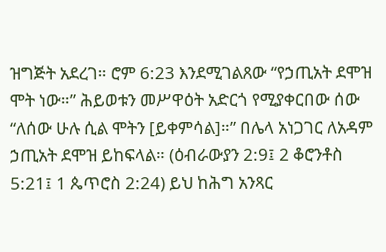ዝግጅት አደረገ። ሮም 6:23 እንደሚገልጸው “የኃጢአት ደሞዝ ሞት ነው።” ሕይወቱን መሥዋዕት አድርጎ የሚያቀርበው ሰው “ለሰው ሁሉ ሲል ሞትን [ይቀምሳል]።” በሌላ አነጋገር ለአዳም ኃጢአት ደሞዝ ይከፍላል። (ዕብራውያን 2:9፤ 2 ቆሮንቶስ 5:21፤ 1 ጴጥሮስ 2:24) ይህ ከሕግ አንጻር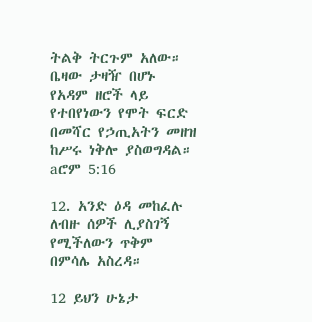ትልቅ ትርጉም አለው። ቤዛው ታዛዥ በሆኑ የአዳም ዘሮች ላይ የተበየነውን የሞት ፍርድ በመሻር የኃጢአትን መዘዝ ከሥሩ ነቅሎ ያስወግዳል። aሮም 5:16

12. አንድ ዕዳ መከፈሉ ለብዙ ሰዎች ሊያስገኝ የሚችለውን ጥቅም በምሳሌ አስረዳ።

12 ይህን ሁኔታ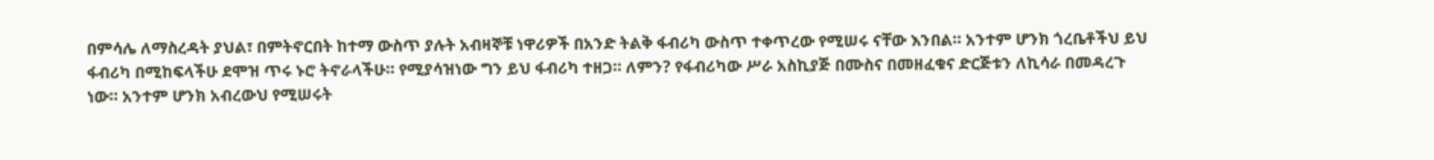በምሳሌ ለማስረዳት ያህል፣ በምትኖርበት ከተማ ውስጥ ያሉት አብዛኞቹ ነዋሪዎች በአንድ ትልቅ ፋብሪካ ውስጥ ተቀጥረው የሚሠሩ ናቸው እንበል። አንተም ሆንክ ጎረቤቶችህ ይህ ፋብሪካ በሚከፍላችሁ ደሞዝ ጥሩ ኑሮ ትኖራላችሁ። የሚያሳዝነው ግን ይህ ፋብሪካ ተዘጋ። ለምን? የፋብሪካው ሥራ አስኪያጅ በሙስና በመዘፈቁና ድርጅቱን ለኪሳራ በመዳረጉ ነው። አንተም ሆንክ አብረውህ የሚሠሩት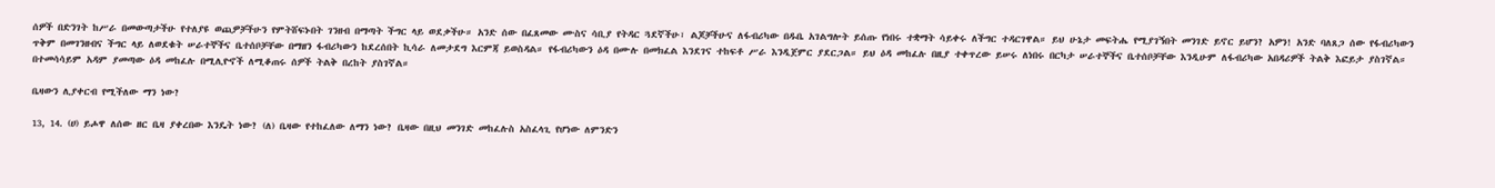ሰዎች በድንገት ከሥራ በመውጣታችሁ የተለያዩ ወጪዎቻችሁን የምትሸፍኑበት ገንዘብ በማጣት ችግር ላይ ወደቃችሁ። አንድ ሰው በፈጸመው ሙስና ሳቢያ የትዳር ጓደኛችሁ፣ ልጆቻችሁና ለፋብሪካው በዱቤ አገልግሎት ይሰጡ የነበሩ ተቋማት ሳይቀሩ ለችግር ተዳርገዋል። ይህ ሁኔታ መፍትሔ የሚያገኝበት መንገድ ይኖር ይሆን? አዎን! አንድ ባለጸጋ ሰው የፋብሪካውን ጥቅም በመገንዘብና ችግር ላይ ለወደቁት ሠራተኞችና ቤተሰቦቻቸው በማዘን ፋብሪካውን ከደረሰበት ኪሳራ ለመታደግ እርምጃ ይወስዳል። የፋብሪካውን ዕዳ በሙሉ በመክፈል እንደገና ተከፍቶ ሥራ እንዲጀምር ያደርጋል። ይህ ዕዳ መከፈሉ በዚያ ተቀጥረው ይሠሩ ለነበሩ በርካታ ሠራተኞችና ቤተሰቦቻቸው እንዲሁም ለፋብሪካው አበዳሪዎች ትልቅ እፎይታ ያስገኛል። በተመሳሳይም አዳም ያመጣው ዕዳ መከፈሉ በሚሊዮኖች ለሚቆጠሩ ሰዎች ትልቅ በረከት ያስገኛል።

ቤዛውን ሊያቀርብ የሚችለው ማን ነው?

13, 14. (ሀ) ይሖዋ ለሰው ዘር ቤዛ ያቀረበው እንዴት ነው? (ለ) ቤዛው የተከፈለው ለማን ነው? ቤዛው በዚህ መንገድ መከፈሉስ አስፈላጊ የሆነው ለምንድን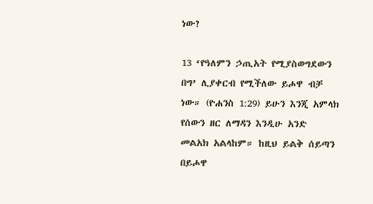ነው?

13 ‘የዓለምን ኃጢአት የሚያስወግደውን በግ’ ሊያቀርብ የሚችለው ይሖዋ ብቻ ነው። (ዮሐንስ 1:29) ይሁን እንጂ አምላክ የሰውን ዘር ለማዳን እንዲሁ አንድ መልአክ አልላከም። ከዚህ ይልቅ ሰይጣን በይሖዋ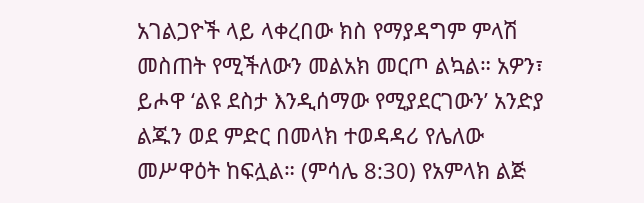አገልጋዮች ላይ ላቀረበው ክስ የማያዳግም ምላሽ መስጠት የሚችለውን መልአክ መርጦ ልኳል። አዎን፣ ይሖዋ ‘ልዩ ደስታ እንዲሰማው የሚያደርገውን’ አንድያ ልጁን ወደ ምድር በመላክ ተወዳዳሪ የሌለው መሥዋዕት ከፍሏል። (ምሳሌ 8:30) የአምላክ ልጅ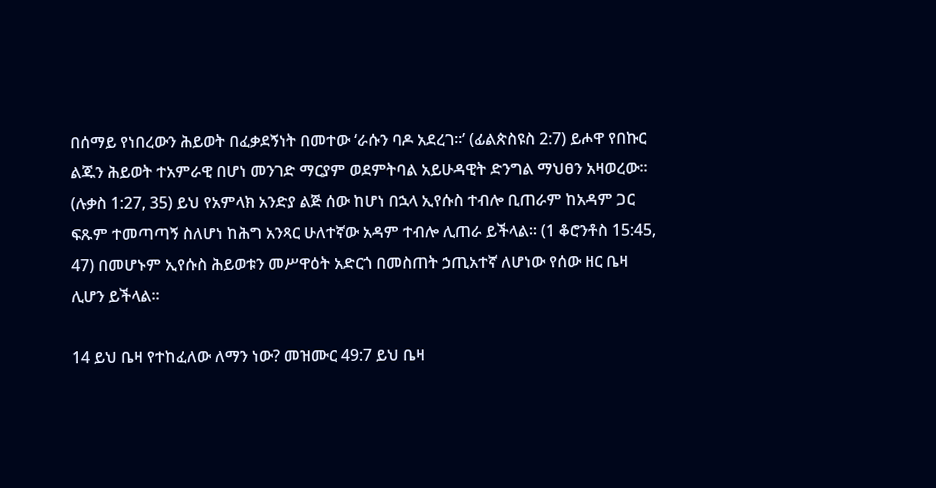በሰማይ የነበረውን ሕይወት በፈቃደኝነት በመተው ‘ራሱን ባዶ አደረገ።’ (ፊልጵስዩስ 2:7) ይሖዋ የበኩር ልጁን ሕይወት ተአምራዊ በሆነ መንገድ ማርያም ወደምትባል አይሁዳዊት ድንግል ማህፀን አዛወረው። (ሉቃስ 1:27, 35) ይህ የአምላክ አንድያ ልጅ ሰው ከሆነ በኋላ ኢየሱስ ተብሎ ቢጠራም ከአዳም ጋር ፍጹም ተመጣጣኝ ስለሆነ ከሕግ አንጻር ሁለተኛው አዳም ተብሎ ሊጠራ ይችላል። (1 ቆሮንቶስ 15:45, 47) በመሆኑም ኢየሱስ ሕይወቱን መሥዋዕት አድርጎ በመስጠት ኃጢአተኛ ለሆነው የሰው ዘር ቤዛ ሊሆን ይችላል።

14 ይህ ቤዛ የተከፈለው ለማን ነው? መዝሙር 49:7 ይህ ቤዛ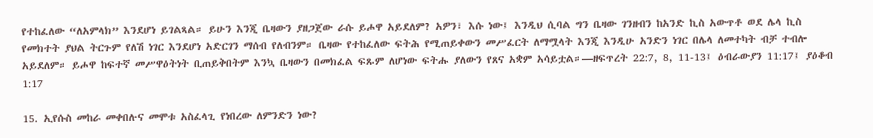የተከፈለው “ለአምላክ” እንደሆነ ይገልጻል። ይሁን እንጂ ቤዛውን ያዘጋጀው ራሱ ይሖዋ አይደለም? አዎን፣ እሱ ነው፤ እንዲህ ሲባል ግን ቤዛው ገንዘብን ከአንድ ኪስ አውጥቶ ወደ ሌላ ኪስ የመክተት ያህል ትርጉም የለሽ ነገር እንደሆነ አድርገን ማሰብ የለብንም። ቤዛው የተከፈለው ፍትሕ የሚጠይቀውን መሥፈርት ለማሟላት እንጂ እንዲሁ አንድን ነገር በሌላ ለመተካት ብቻ ተብሎ አይደለም። ይሖዋ ከፍተኛ መሥዋዕትነት ቢጠይቅበትም እንኳ ቤዛውን በመክፈል ፍጹም ለሆነው ፍትሑ ያለውን የጸና አቋም አሳይቷል።—ዘፍጥረት 22:7, 8, 11-13፤ ዕብራውያን 11:17፤ ያዕቆብ 1:17

15. ኢየሱስ መከራ መቀበሉና መሞቱ አስፈላጊ የነበረው ለምንድን ነው?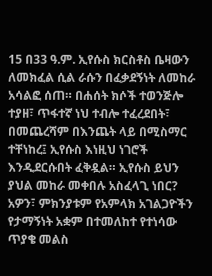15 በ33 ዓ.ም. ኢየሱስ ክርስቶስ ቤዛውን ለመክፈል ሲል ራሱን በፈቃደኝነት ለመከራ አሳልፎ ሰጠ። በሐሰት ክሶች ተወንጅሎ ተያዘ፣ ጥፋተኛ ነህ ተብሎ ተፈረደበት፣ በመጨረሻም በእንጨት ላይ በሚስማር ተቸነከረ፤ ኢየሱስ እነዚህ ነገሮች እንዲደርሱበት ፈቅዷል። ኢየሱስ ይህን ያህል መከራ መቀበሉ አስፈላጊ ነበር? አዎን፣ ምክንያቱም የአምላክ አገልጋዮችን የታማኝነት አቋም በተመለከተ የተነሳው ጥያቄ መልስ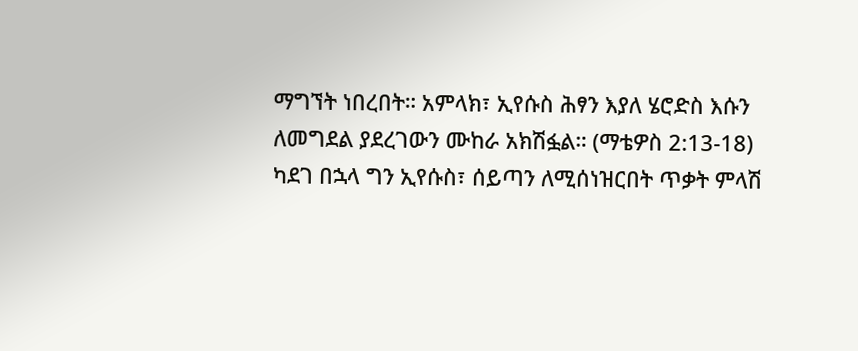ማግኘት ነበረበት። አምላክ፣ ኢየሱስ ሕፃን እያለ ሄሮድስ እሱን ለመግደል ያደረገውን ሙከራ አክሽፏል። (ማቴዎስ 2:13-18) ካደገ በኋላ ግን ኢየሱስ፣ ሰይጣን ለሚሰነዝርበት ጥቃት ምላሽ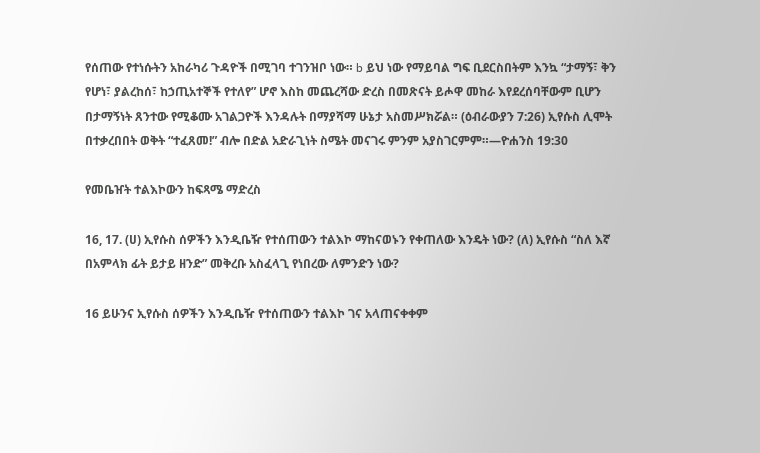የሰጠው የተነሱትን አከራካሪ ጉዳዮች በሚገባ ተገንዝቦ ነው። b ይህ ነው የማይባል ግፍ ቢደርስበትም እንኳ “ታማኝ፣ ቅን የሆነ፣ ያልረከሰ፣ ከኃጢአተኞች የተለየ” ሆኖ እስከ መጨረሻው ድረስ በመጽናት ይሖዋ መከራ እየደረሰባቸውም ቢሆን በታማኝነት ጸንተው የሚቆሙ አገልጋዮች እንዳሉት በማያሻማ ሁኔታ አስመሥክሯል። (ዕብራውያን 7:26) ኢየሱስ ሊሞት በተቃረበበት ወቅት “ተፈጸመ!” ብሎ በድል አድራጊነት ስሜት መናገሩ ምንም አያስገርምም።—ዮሐንስ 19:30

የመቤዠት ተልእኮውን ከፍጻሜ ማድረስ

16, 17. (ሀ) ኢየሱስ ሰዎችን እንዲቤዥ የተሰጠውን ተልእኮ ማከናወኑን የቀጠለው እንዴት ነው? (ለ) ኢየሱስ “ስለ እኛ በአምላክ ፊት ይታይ ዘንድ” መቅረቡ አስፈላጊ የነበረው ለምንድን ነው?

16 ይሁንና ኢየሱስ ሰዎችን እንዲቤዥ የተሰጠውን ተልእኮ ገና አላጠናቀቀም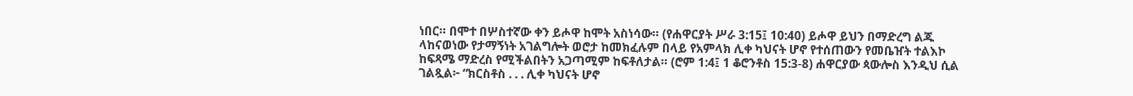ነበር። በሞተ በሦስተኛው ቀን ይሖዋ ከሞት አስነሳው። (የሐዋርያት ሥራ 3:15፤ 10:40) ይሖዋ ይህን በማድረግ ልጁ ላከናወነው የታማኝነት አገልግሎት ወሮታ ከመክፈሉም በላይ የአምላክ ሊቀ ካህናት ሆኖ የተሰጠውን የመቤዠት ተልእኮ ከፍጻሜ ማድረስ የሚችልበትን አጋጣሚም ከፍቶለታል። (ሮም 1:4፤ 1 ቆሮንቶስ 15:3-8) ሐዋርያው ጳውሎስ እንዲህ ሲል ገልጿል፦ “ክርስቶስ . . . ሊቀ ካህናት ሆኖ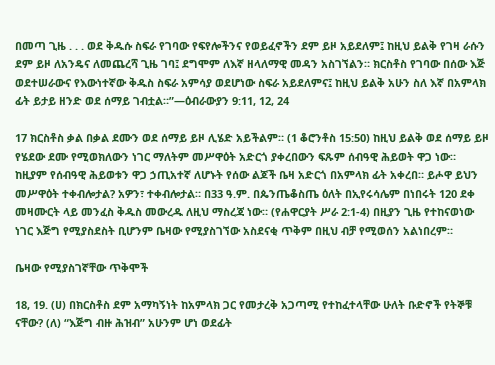በመጣ ጊዜ . . . ወደ ቅዱሱ ስፍራ የገባው የፍየሎችንና የወይፈኖችን ደም ይዞ አይደለም፤ ከዚህ ይልቅ የገዛ ራሱን ደም ይዞ ለአንዴና ለመጨረሻ ጊዜ ገባ፤ ደግሞም ለእኛ ዘላለማዊ መዳን አስገኘልን። ክርስቶስ የገባው በሰው እጅ ወደተሠራውና የእውነተኛው ቅዱስ ስፍራ አምሳያ ወደሆነው ስፍራ አይደለምና፤ ከዚህ ይልቅ አሁን ስለ እኛ በአምላክ ፊት ይታይ ዘንድ ወደ ሰማይ ገብቷል።”—ዕብራውያን 9:11, 12, 24

17 ክርስቶስ ቃል በቃል ደሙን ወደ ሰማይ ይዞ ሊሄድ አይችልም። (1 ቆሮንቶስ 15:50) ከዚህ ይልቅ ወደ ሰማይ ይዞ የሄደው ደሙ የሚወክለውን ነገር ማለትም መሥዋዕት አድርጎ ያቀረበውን ፍጹም ሰብዓዊ ሕይወት ዋጋ ነው። ከዚያም የሰብዓዊ ሕይወቱን ዋጋ ኃጢአተኛ ለሆኑት የሰው ልጆች ቤዛ አድርጎ በአምላክ ፊት አቀረበ። ይሖዋ ይህን መሥዋዕት ተቀብሎታል? አዎን፣ ተቀብሎታል። በ33 ዓ.ም. በጴንጤቆስጤ ዕለት በኢየሩሳሌም በነበሩት 120 ደቀ መዛሙርት ላይ መንፈስ ቅዱስ መውረዱ ለዚህ ማስረጃ ነው። (የሐዋርያት ሥራ 2:1-4) በዚያን ጊዜ የተከናወነው ነገር እጅግ የሚያስደስት ቢሆንም ቤዛው የሚያስገኘው አስደናቂ ጥቅም በዚህ ብቻ የሚወሰን አልነበረም።

ቤዛው የሚያስገኛቸው ጥቅሞች

18, 19. (ሀ) በክርስቶስ ደም አማካኝነት ከአምላክ ጋር የመታረቅ አጋጣሚ የተከፈተላቸው ሁለት ቡድኖች የትኞቹ ናቸው? (ለ) “እጅግ ብዙ ሕዝብ” አሁንም ሆነ ወደፊት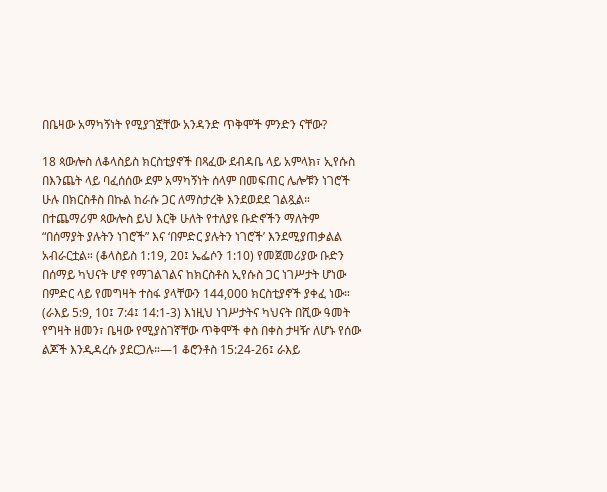በቤዛው አማካኝነት የሚያገኟቸው አንዳንድ ጥቅሞች ምንድን ናቸው?

18 ጳውሎስ ለቆላስይስ ክርስቲያኖች በጻፈው ደብዳቤ ላይ አምላክ፣ ኢየሱስ በእንጨት ላይ ባፈሰሰው ደም አማካኝነት ሰላም በመፍጠር ሌሎቹን ነገሮች ሁሉ በክርስቶስ በኩል ከራሱ ጋር ለማስታረቅ እንደወደደ ገልጿል። በተጨማሪም ጳውሎስ ይህ እርቅ ሁለት የተለያዩ ቡድኖችን ማለትም “በሰማያት ያሉትን ነገሮች” እና ‘በምድር ያሉትን ነገሮች’ እንደሚያጠቃልል አብራርቷል። (ቆላስይስ 1:19, 20፤ ኤፌሶን 1:10) የመጀመሪያው ቡድን በሰማይ ካህናት ሆኖ የማገልገልና ከክርስቶስ ኢየሱስ ጋር ነገሥታት ሆነው በምድር ላይ የመግዛት ተስፋ ያላቸውን 144,000 ክርስቲያኖች ያቀፈ ነው። (ራእይ 5:9, 10፤ 7:4፤ 14:1-3) እነዚህ ነገሥታትና ካህናት በሺው ዓመት የግዛት ዘመን፣ ቤዛው የሚያስገኛቸው ጥቅሞች ቀስ በቀስ ታዛዥ ለሆኑ የሰው ልጆች እንዲዳረሱ ያደርጋሉ።—1 ቆሮንቶስ 15:24-26፤ ራእይ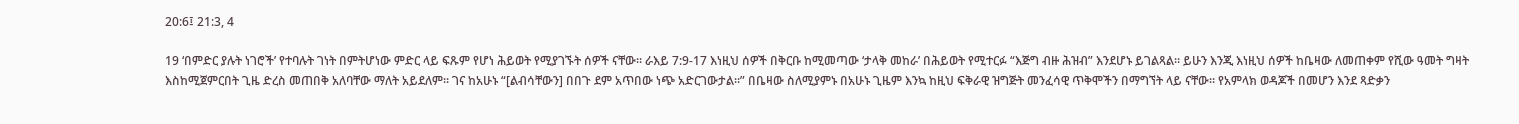20:6፤ 21:3, 4

19 ‘በምድር ያሉት ነገሮች’ የተባሉት ገነት በምትሆነው ምድር ላይ ፍጹም የሆነ ሕይወት የሚያገኙት ሰዎች ናቸው። ራእይ 7:9-17 እነዚህ ሰዎች በቅርቡ ከሚመጣው ‘ታላቅ መከራ’ በሕይወት የሚተርፉ “እጅግ ብዙ ሕዝብ” እንደሆኑ ይገልጻል። ይሁን እንጂ እነዚህ ሰዎች ከቤዛው ለመጠቀም የሺው ዓመት ግዛት እስከሚጀምርበት ጊዜ ድረስ መጠበቅ አለባቸው ማለት አይደለም። ገና ከአሁኑ “[ልብሳቸውን] በበጉ ደም አጥበው ነጭ አድርገውታል።” በቤዛው ስለሚያምኑ በአሁኑ ጊዜም እንኳ ከዚህ ፍቅራዊ ዝግጅት መንፈሳዊ ጥቅሞችን በማግኘት ላይ ናቸው። የአምላክ ወዳጆች በመሆን እንደ ጻድቃን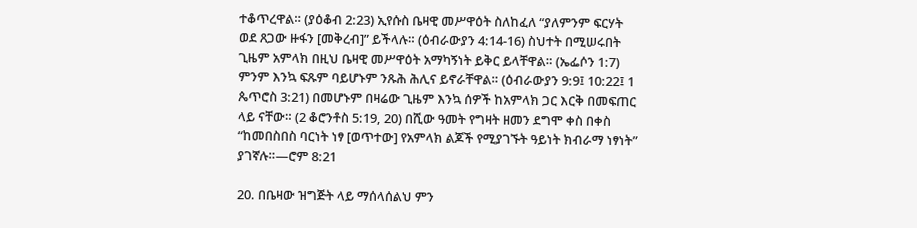ተቆጥረዋል። (ያዕቆብ 2:23) ኢየሱስ ቤዛዊ መሥዋዕት ስለከፈለ “ያለምንም ፍርሃት ወደ ጸጋው ዙፋን [መቅረብ]” ይችላሉ። (ዕብራውያን 4:14-16) ስህተት በሚሠሩበት ጊዜም አምላክ በዚህ ቤዛዊ መሥዋዕት አማካኝነት ይቅር ይላቸዋል። (ኤፌሶን 1:7) ምንም እንኳ ፍጹም ባይሆኑም ንጹሕ ሕሊና ይኖራቸዋል። (ዕብራውያን 9:9፤ 10:22፤ 1 ጴጥሮስ 3:21) በመሆኑም በዛሬው ጊዜም እንኳ ሰዎች ከአምላክ ጋር እርቅ በመፍጠር ላይ ናቸው። (2 ቆሮንቶስ 5:19, 20) በሺው ዓመት የግዛት ዘመን ደግሞ ቀስ በቀስ “ከመበስበስ ባርነት ነፃ [ወጥተው] የአምላክ ልጆች የሚያገኙት ዓይነት ክብራማ ነፃነት” ያገኛሉ።—ሮም 8:21

20. በቤዛው ዝግጅት ላይ ማሰላሰልህ ምን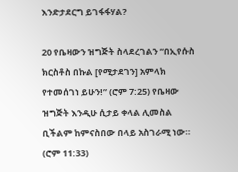እንድታደርግ ይገፋፋሃል?

20 የቤዛውን ዝግጅት ስላደረገልን “በኢየሱስ ክርስቶስ በኩል [የሚታደገን] አምላክ የተመሰገነ ይሁን!” (ሮም 7:25) የቤዛው ዝግጅት እንዲሁ ሲታይ ቀላል ሊመስል ቢችልም ከምናስበው በላይ አስገራሚ ነው። (ሮም 11:33)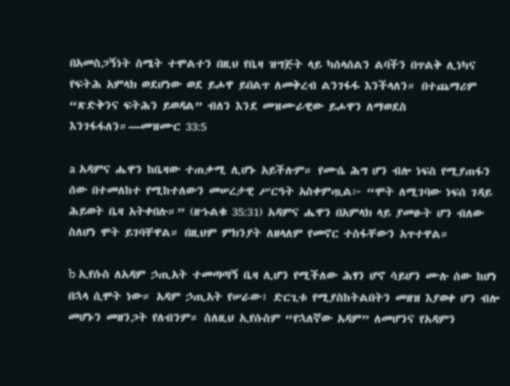በአመስጋኝነት ስሜት ተሞልተን በዚህ የቤዛ ዝግጅት ላይ ካሰላሰልን ልባችን በጥልቅ ሊነካና የፍትሕ አምላክ ወደሆነው ወደ ይሖዋ ይበልጥ ለመቅረብ ልንገፋፋ እንችላለን። በተጨማሪም “ጽድቅንና ፍትሕን ይወዳል” ብለን እንደ መዝሙራዊው ይሖዋን ለማወደስ እንገፋፋለን።—መዝሙር 33:5

a አዳምና ሔዋን ከቤዛው ተጠቃሚ ሊሆኑ አይችሉም። የሙሴ ሕግ ሆን ብሎ ነፍስ የሚያጠፋን ሰው በተመለከተ የሚከተለውን መሠረታዊ ሥርዓት አስቀምጧል፦ “ሞት ለሚገባው ነፍሰ ገዳይ ሕይወት ቤዛ አትቀበሉ።” (ዘኁልቁ 35:31) አዳምና ሔዋን በአምላክ ላይ ያመፁት ሆን ብለው ስለሆነ ሞት ይገባቸዋል። በዚህም ምክንያት ለዘላለም የመኖር ተስፋቸውን አጥተዋል።

b ኢየሱስ ለአዳም ኃጢአት ተመጣጣኝ ቤዛ ሊሆን የሚችለው ሕፃን ሆኖ ሳይሆን ሙሉ ሰው ከሆነ በኋላ ሲሞት ነው። አዳም ኃጢአት የሠራው፣ ድርጊቱ የሚያስከትልበትን መዘዝ እያወቀ ሆን ብሎ መሆኑን መዘንጋት የለብንም። ስለዚህ ኢየሱስም “የኋለኛው አዳም” ለመሆንና የአዳምን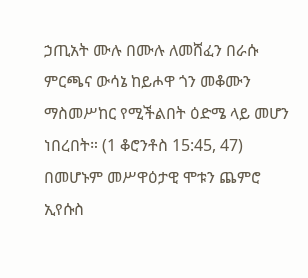ኃጢአት ሙሉ በሙሉ ለመሸፈን በራሱ ምርጫና ውሳኔ ከይሖዋ ጎን መቆሙን ማስመሥከር የሚችልበት ዕድሜ ላይ መሆን ነበረበት። (1 ቆሮንቶስ 15:45, 47) በመሆኑም መሥዋዕታዊ ሞቱን ጨምሮ ኢየሱስ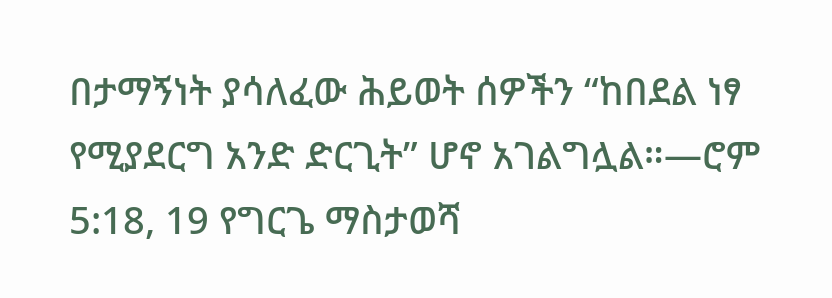በታማኝነት ያሳለፈው ሕይወት ሰዎችን “ከበደል ነፃ የሚያደርግ አንድ ድርጊት” ሆኖ አገልግሏል።—ሮም 5:18, 19 የግርጌ ማስታወሻ